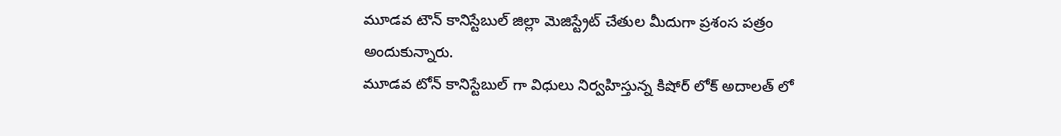మూడవ టౌన్ కానిస్టేబుల్ జిల్లా మెజిస్ట్రేట్ చేతుల మీదుగా ప్రశంస పత్రం అందుకున్నారు.
మూడవ టోన్ కానిస్టేబుల్ గా విధులు నిర్వహిస్తున్న కిషోర్ లోక్ అదాలత్ లో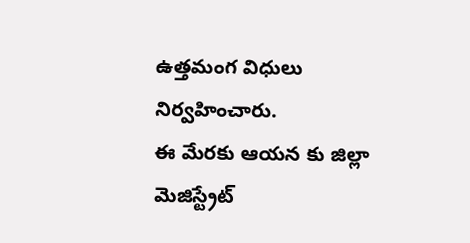ఉత్తమంగ విధులు నిర్వహించారు.
ఈ మేరకు ఆయన కు జిల్లా మెజిస్ట్రేట్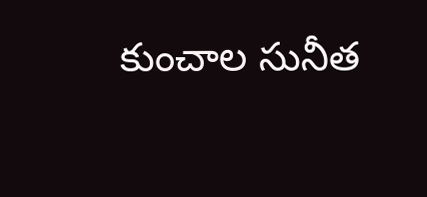కుంచాల సునీత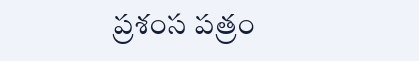ప్రశంస పత్రం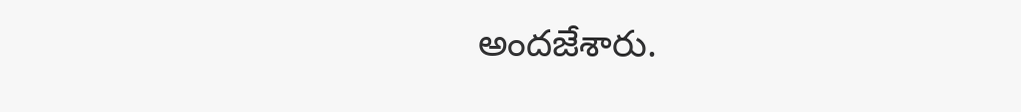అందజేశారు.